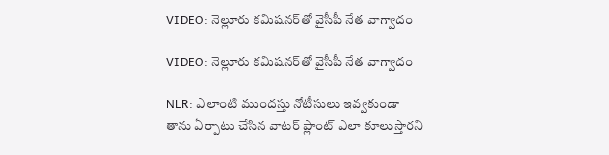VIDEO: నెల్లూరు కమిషనర్‌తో వైసీపీ నేత వాగ్వాదం

VIDEO: నెల్లూరు కమిషనర్‌తో వైసీపీ నేత వాగ్వాదం

NLR: ఎలాంటి ముందస్తు నోటీసులు ఇవ్వకుండా తాను ఏర్పాటు చేసిన వాటర్ ప్లాంట్ ఎలా కూలుస్తారని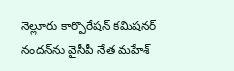నెల్లూరు కార్పొరేషన్ కమిషనర్ నందన్‌ను వైసీపీ నేత మహేశ్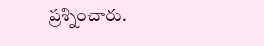ప్రశ్నించారు.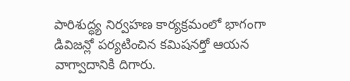పారిశుద్ధ్య నిర్వహణ కార్యక్రమంలో భాగంగా డివిజన్లో పర్యటించిన కమిషనర్తో ఆయన వాగ్వాదానికి దిగారు.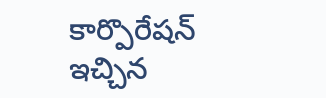కార్పొరేషన్ ఇచ్చిన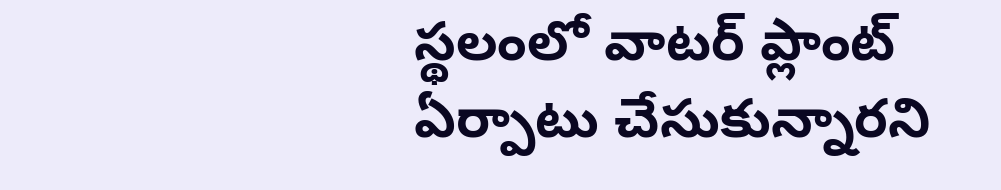స్థలంలో వాటర్ ప్లాంట్ ఏర్పాటు చేసుకున్నారని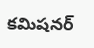కమిషనర్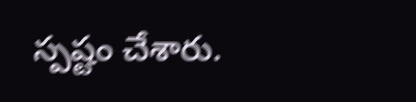స్పష్టం చేశారు.